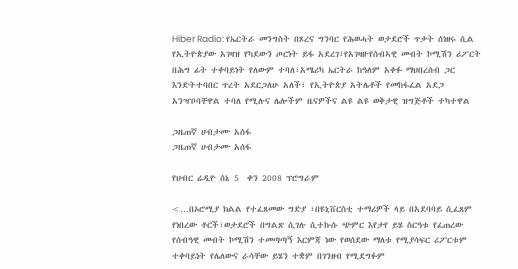Hiber Radio: የኤርትራ መንግስት በጾረና ግንባር የሕወሓት ወታደሮች ጥቃት ሰነዘሩ ሲል የኢትዮጵያው አገዛዝ የካደውን ጦርነት ይፋ አደረገ፣የአገዛዙየሰብኣዊ መብት ኮሚሽን ሪፖርት በሕግ ፊት ተቀባይነት የለውም ተባለ፣አሜሪካ ኤርትራ ከዓለም አቀፉ ማህበረሰብ ጋር እንድትተባበር ጥረት አደርጋለሁ አለች፣ የኢትዮጵያ አትሌቶች የመከፋፈል አደጋ አንዣቦባቸዋል ተባለ የሚሉና ሌሎችም ዜናዎችና ልዩ ልዩ ወቅታዊ ዝግጅቶች ተካተዋል

ጋዜጠኛ ሀብታሙ አሰፋ
ጋዜጠኛ ሀብታሙ አሰፋ

የህብር ሬዲዮ ሰኔ 5  ቀን 2008 ፕሮግራም

<…በኦሮሚያ ክልል የተፈጸመው ግድያ ፣በዩኒቨርስቲ ተማሪዎች ላይ በአደባባይ ሲፈጸም የነበረው ቶርች፣ወታደሮች በግልጽ ሲገሉ ሲተኩሱ ጭምር እየታየ ይሄ ስርዓቱ የፈጠረው የሰብዓዊ መብት ኮሚሽን ተመጣጣኝ እርምጃ ነው የወሰደው ማለቱ የሚያሳፍር ሪፖርቱም ተቀባይነት የሌለውና ራሳቸው ይሄን ተቋም በገንዘብ የሚደግፉም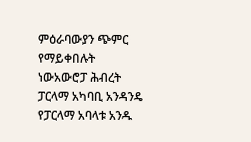ምዕራባውያን ጭምር የማይቀበሉት ነውአውሮፓ ሕብረት ፓርላማ አካባቢ አንዳንዴ የፓርላማ አባላቱ አንዱ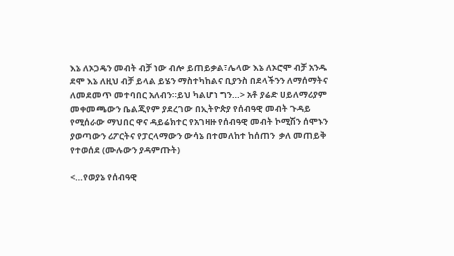እኔ ለኦጋዴን መብት ብቻ ነው ብሎ ይጠይቃል፣ሌላው እኔ ለኦሮሞ ብቻ አንዱ ደሞ እኔ ለዚህ ብቻ ይላል ይሄን ማስተካከልና ቢያንስ በደላችንን ለማሰማትና ለመደመጥ መተባበር አለብን።ይህ ካልሆነ ግን…> አቶ ያሬድ ሀይለማሪያም መቀመጫውን ቤልጂየም ያደረገው በኢትዮጵያ የሰብዓዊ መብት ጉዳይ የሚሰራው ማህበር ዋና ዳይሬክተር የአገዛዙ የሰብዓዊ መብት ኮሚሽን ሰሞኑን ያወጣውን ሪፖርትና የፓርላማውን ውሳኔ በተመለከተ ከሰጠን  ቃለ መጠይቅ የተወሰደ (ሙሉውን ያዳምጡት)

<…የወያኔ የሰብዓዊ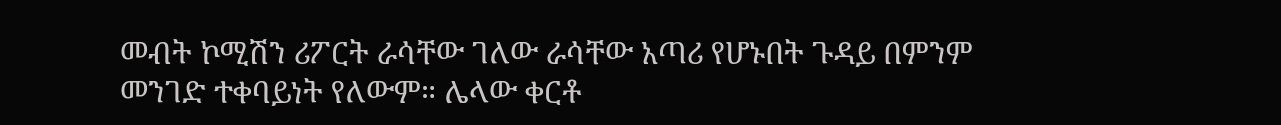መብት ኮሚሽን ሪፖርት ራሳቸው ገለው ራሳቸው አጣሪ የሆኑበት ጉዳይ በምንም መንገድ ተቀባይነት የለውም። ሌላው ቀርቶ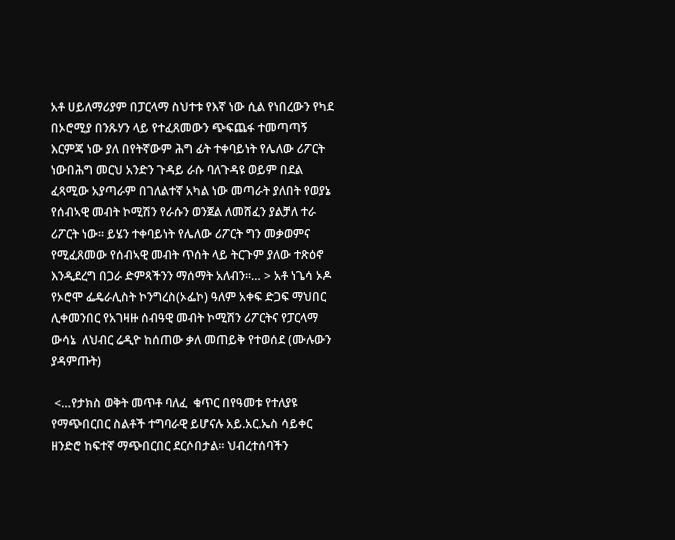አቶ ሀይለማሪያም በፓርላማ ስህተቱ የእኛ ነው ሲል የነበረውን የካደ በኦሮሚያ በንጹሃን ላይ የተፈጸመውን ጭፍጨፋ ተመጣጣኝ እርምጃ ነው ያለ በየትኛውም ሕግ ፊት ተቀባይነት የሌለው ሪፖርት ነውበሕግ መርህ አንድን ጉዳይ ራሱ ባለጉዳዩ ወይም በደል ፈጻሚው አያጣራም በገለልተኛ አካል ነው መጣራት ያለበት የወያኔ የሰብኣዊ መብት ኮሚሽን የራሱን ወንጀል ለመሸፈን ያልቻለ ተራ ሪፖርት ነው። ይሄን ተቀባይነት የሌለው ሪፖርት ግን መቃወምና የሚፈጸመው የሰብኣዊ መብት ጥሰት ላይ ትርጉም ያለው ተጽዕኖ እንዲደረግ በጋራ ድምጻችንን ማሰማት አለብን።… > አቶ ነጌሳ ኦዶ የኦሮሞ ፌዴራሊስት ኮንግረስ(ኦፌኮ) ዓለም አቀፍ ድጋፍ ማህበር ሊቀመንበር የአገዛዙ ሰብዓዊ መብት ኮሚሽን ሪፖርትና የፓርላማ ውሳኔ  ለህብር ሬዲዮ ከሰጠው ቃለ መጠይቅ የተወሰደ (ሙሉውን ያዳምጡት)

 <…የታክስ ወቅት መጥቶ ባለፈ  ቁጥር በየዓመቱ የተለያዩ የማጭበርበር ስልቶች ተግባራዊ ይሆናሉ አይ.አር.ኤስ ሳይቀር ዘንድሮ ከፍተኛ ማጭበርበር ደርሶበታል። ህብረተሰባችን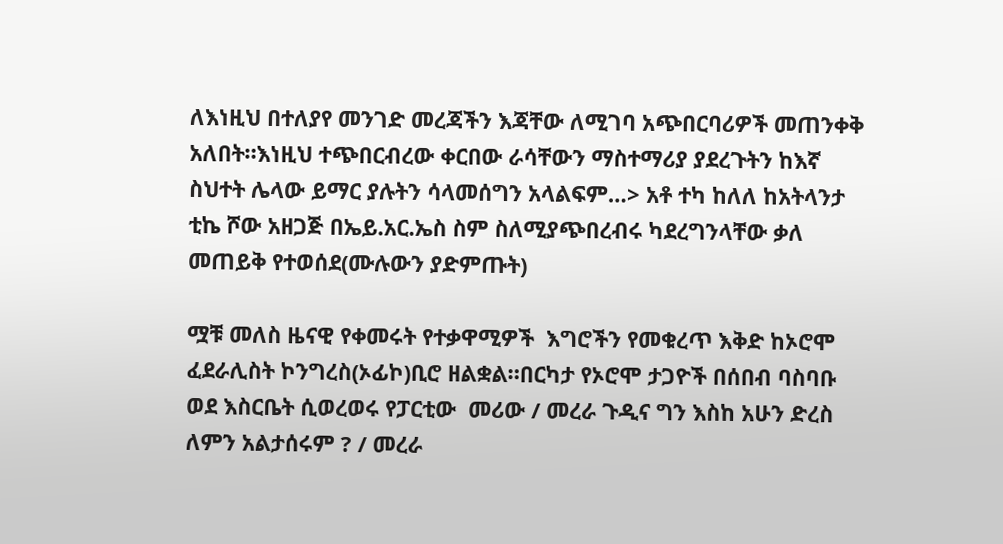ለእነዚህ በተለያየ መንገድ መረጃችን እጃቸው ለሚገባ አጭበርባሪዎች መጠንቀቅ አለበት።እነዚህ ተጭበርብረው ቀርበው ራሳቸውን ማስተማሪያ ያደረጉትን ከእኛ ስህተት ሌላው ይማር ያሉትን ሳላመሰግን አላልፍም…> አቶ ተካ ከለለ ከአትላንታ ቲኬ ሾው አዘጋጅ በኤይ.አር.ኤስ ስም ስለሚያጭበረብሩ ካደረግንላቸው ቃለ መጠይቅ የተወሰደ(ሙሉውን ያድምጡት)

ሟቹ መለስ ዜናዊ የቀመሩት የተቃዋሚዎች  እግሮችን የመቁረጥ እቅድ ከኦሮሞ ፈደራሊስት ኮንግረስ(ኦፊኮ)ቢሮ ዘልቋል።በርካታ የኦሮሞ ታጋዮች በሰበብ ባስባቡ ወደ እስርቤት ሲወረወሩ የፓርቲው  መሪው / መረራ ጉዲና ግን እስከ አሁን ድረስ ለምን አልታሰሩም ? / መረራ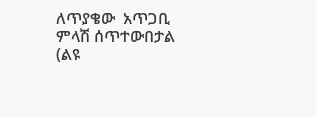ለጥያቄው  አጥጋቢ ምላሽ ሰጥተውበታል (ልዩ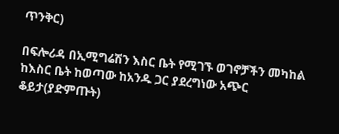ጥንቅር)

በፍሎሪዳ በኢሚግሬሽን እስር ቤት የሚገኙ ወገኖቻችን መካከል ከእስር ቤት ከወጣው ከአንዱ ጋር ያደረግነው አጭር ቆይታ(ያድምጡት)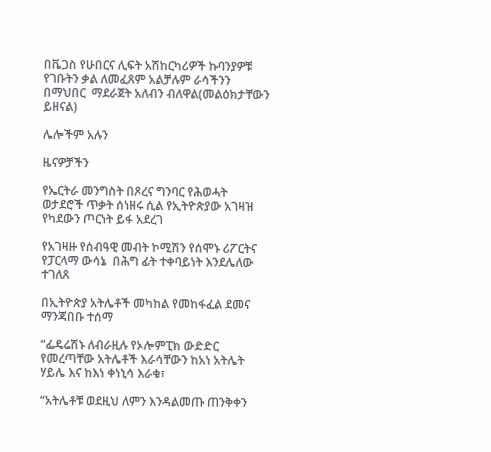በቬጋስ የሁበርና ሊፍት አሽከርካሪዎች ኩባንያዎቹ የገቡትን ቃል ለመፈጸም አልቻሉም ራሳችንን በማህበር  ማደራጀት አለብን ብለዋል(መልዕክታቸውን ይዘናል)

ሌሎችም አሉን

ዜናዎቻችን

የኤርትራ መንግስት በጾረና ግንባር የሕወሓት ወታደሮች ጥቃት ሰነዘሩ ሲል የኢትዮጵያው አገዛዝ የካደውን ጦርነት ይፋ አደረገ

የአገዛዙ የሰብዓዊ መብት ኮሚሽን የሰሞኑ ሪፖርትና የፓርላማ ውሳኔ  በሕግ ፊት ተቀባይነት እንደሌለው ተገለጸ

በኢትዮጵያ አትሌቶች መካከል የመከፋፈል ደመና ማንጃበቡ ተሰማ

“ፌዴሬሽኑ ለብራዚሉ የኦሎምፒክ ውድድር የመረጣቸው አትሌቶች እራሳቸውን ከአነ አትሌት ሃይሌ እና ከእነ ቀነኒሳ እራቁ፣

“አትሌቶቹ ወደዚህ ለምን እንዳልመጡ ጠንቅቀን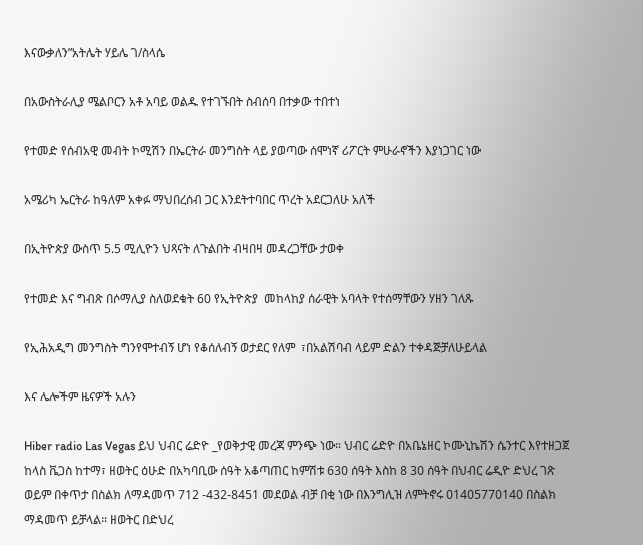እናውቃለን”አትሌት ሃይሌ ገ/ስላሴ

በአውስትራሊያ ሜልቦርን አቶ አባይ ወልዱ የተገኙበት ስብሰባ በተቃው ተበተነ

የተመድ የሰብአዊ መብት ኮሚሽን በኤርትራ መንግስት ላይ ያወጣው ሰሞነኛ ሪፖርት ምሁራኖችን እያነጋገር ነው

አሜሪካ ኤርትራ ከዓለም አቀፉ ማህበረሰብ ጋር እንደትተባበር ጥረት አደርጋለሁ አለች

በኢትዮጵያ ውስጥ 5.5 ሚሊዮን ህጻናት ለጉልበት ብዛበዛ መዳረጋቸው ታወቀ

የተመድ እና ግብጽ በሶማሊያ ስለወደቁት 60 የኢትዮጵያ  መከላከያ ሰራዊት አባላት የተሰማቸውን ሃዘን ገለጹ

የኢሕአዲግ መንግስት ግንየሞተብኝ ሆነ የቆሰለብኝ ወታደር የለም  ፣በአልሽባብ ላይም ድልን ተቀዳጅቻለሁይላል

እና ሌሎችም ዜናዎች አሉን

Hiber radio Las Vegas ይህ ህብር ሬድዮ _የወቅታዊ መረጃ ምንጭ ነው። ህብር ሬድዮ በአቤኔዘር ኮሙኒኬሽን ሴንተር እየተዘጋጀ ከላስ ቬጋስ ከተማ፣ ዘወትር ዕሁድ በአካባቢው ሰዓት አቆጣጠር ከምሽቱ 630 ሰዓት እስከ 8 30 ሰዓት በህብር ሬዲዮ ድህረ ገጽ ወይም በቀጥታ በስልክ ለማዳመጥ 712 -432-8451 መደወል ብቻ በቂ ነው በእንግሊዝ ለምትኖሩ 01405770140 በስልክ ማዳመጥ ይቻላል። ዘወትር በድህረ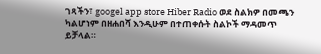ገጻችን፣ googel app store Hiber Radio ወደ ስልክዎ በመጫን ካልሆነም በዘሐበሻ እንዲሁም በተጠቀሱት ስልኮች ማዳመጥ ይቻላል።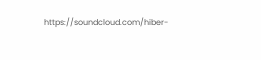https://soundcloud.com/hiber-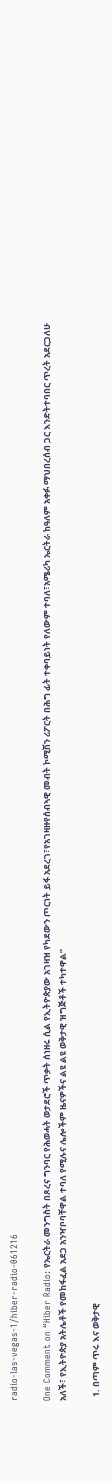radio-las-vegas-1/hiber-radio-061216

One Comment on “Hiber Radio: የኤርትራ መንግስት በጾረና ግንባር የሕወሓት ወታደሮች ጥቃት ሰነዘሩ ሲል የኢትዮጵያው አገዛዝ የካደውን ጦርነት ይፋ አደረገ፣የአገዛዙየሰብኣዊ መብት ኮሚሽን ሪፖርት በሕግ ፊት ተቀባይነት የለውም ተባለ፣አሜሪካ ኤርትራ ከዓለም አቀፉ ማህበረሰብ ጋር እንድትተባበር ጥረት አደርጋለሁ አለች፣ የኢትዮጵያ አትሌቶች የመከፋፈል አደጋ አንዣቦባቸዋል ተባለ የሚሉና ሌሎችም ዜናዎችና ልዩ ልዩ ወቅታዊ ዝግጅቶች ተካተዋል”

  1. በጣም ጥሩ እና ወቅታዊ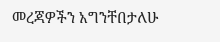መረጃዎችን አግንቸበታለሁ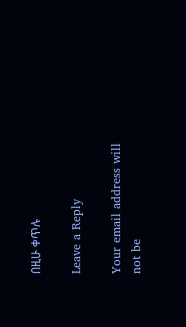በዚሁ ቀጥሉ

Leave a Reply

Your email address will not be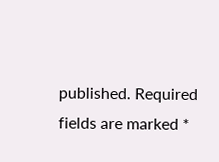published. Required fields are marked *